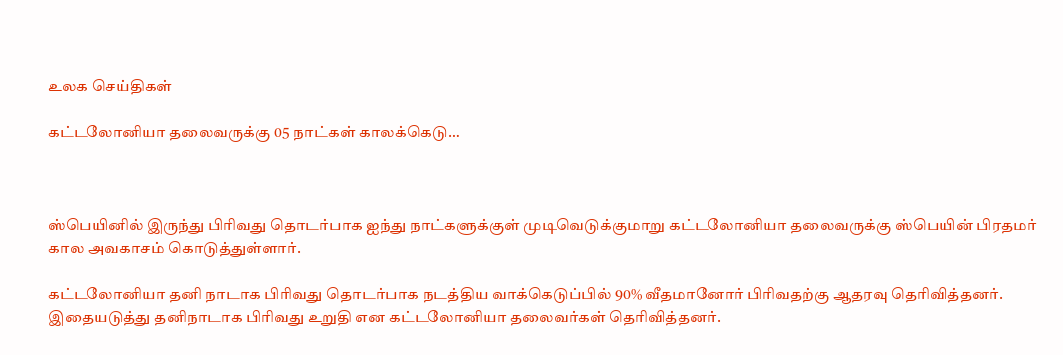உலக செய்திகள்

கட்டலோனியா தலைவருக்கு 05 நாட்கள் காலக்கெடு…



ஸ்பெயினில் இருந்து பிரிவது தொடர்பாக ஐந்து நாட்களுக்குள் முடிவெடுக்குமாறு கட்டலோனியா தலைவருக்கு ஸ்பெயின் பிரதமர் கால அவகாசம் கொடுத்துள்ளார்.

கட்டலோனியா தனி நாடாக பிரிவது தொடர்பாக நடத்திய வாக்கெடுப்பில் 90% வீதமானோர் பிரிவதற்கு ஆதரவு தெரிவித்தனர். இதையடுத்து தனிநாடாக பிரிவது உறுதி என கட்டலோனியா தலைவர்கள் தெரிவித்தனர்.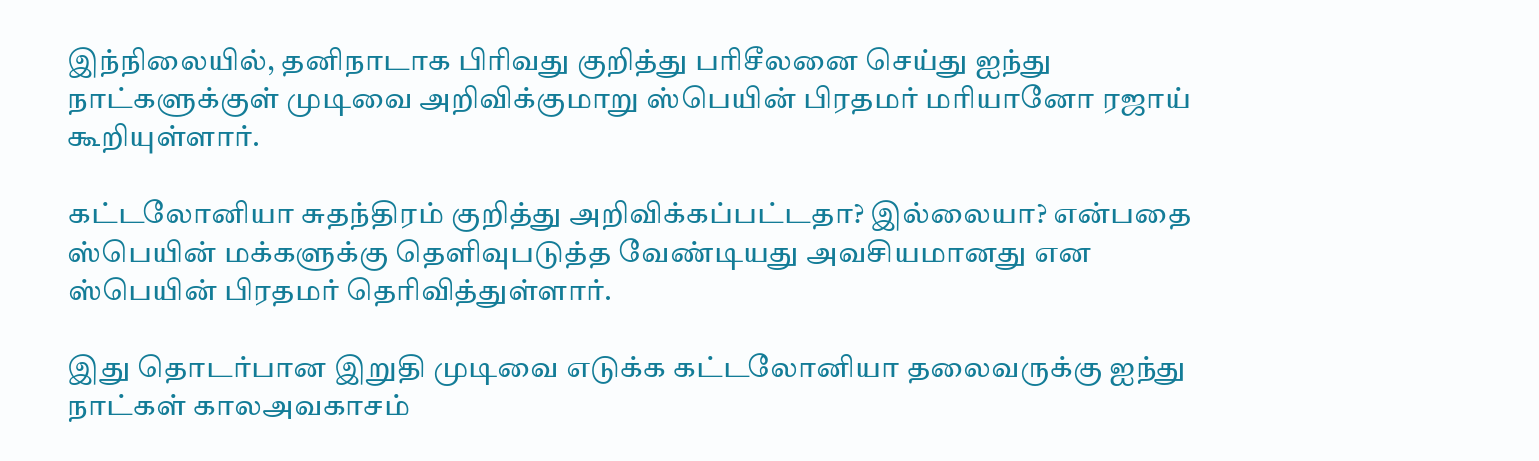இந்நிலையில், தனிநாடாக பிரிவது குறித்து பரிசீலனை செய்து ஐந்து நாட்களுக்குள் முடிவை அறிவிக்குமாறு ஸ்பெயின் பிரதமர் மரியானோ ரஜாய் கூறியுள்ளார்.

கட்டலோனியா சுதந்திரம் குறித்து அறிவிக்கப்பட்டதா? இல்லையா? என்பதை ஸ்பெயின் மக்களுக்கு தெளிவுபடுத்த வேண்டியது அவசியமானது என ஸ்பெயின் பிரதமர் தெரிவித்துள்ளார்.

இது தொடர்பான இறுதி முடிவை எடுக்க கட்டலோனியா தலைவருக்கு ஐந்து நாட்கள் காலஅவகாசம்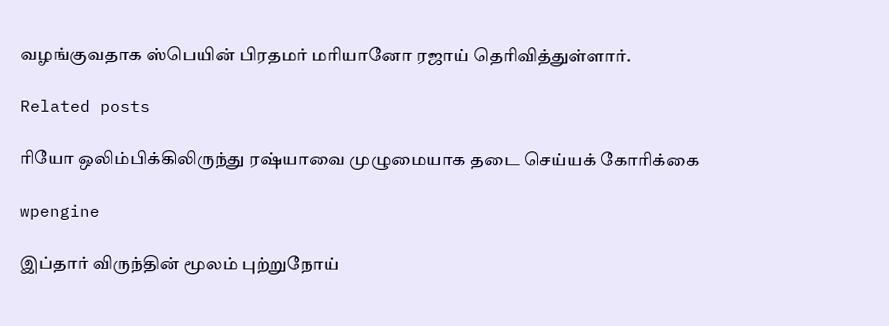வழங்குவதாக ஸ்பெயின் பிரதமர் மரியானோ ரஜாய் தெரிவித்துள்ளார்.

Related posts

ரியோ ஒலிம்பிக்கிலிருந்து ரஷ்யாவை முழுமையாக தடை செய்யக் கோரிக்கை

wpengine

இப்தார் விருந்தின் மூலம் புற்றுநோய்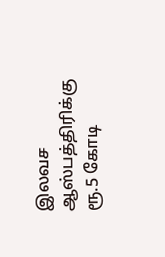இலவச ஆஸ்பத்திரிக்கு ரூ.5 கோடி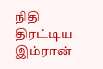நிதி திரட்டிய இம்ரான்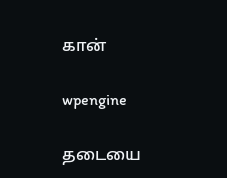கான்

wpengine

தடையை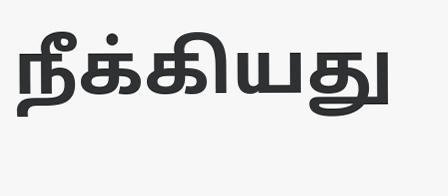நீக்கியது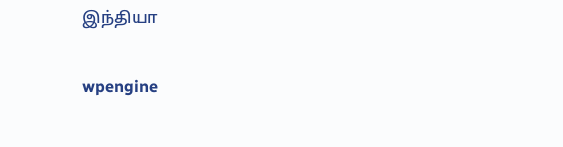இந்தியா

wpengine